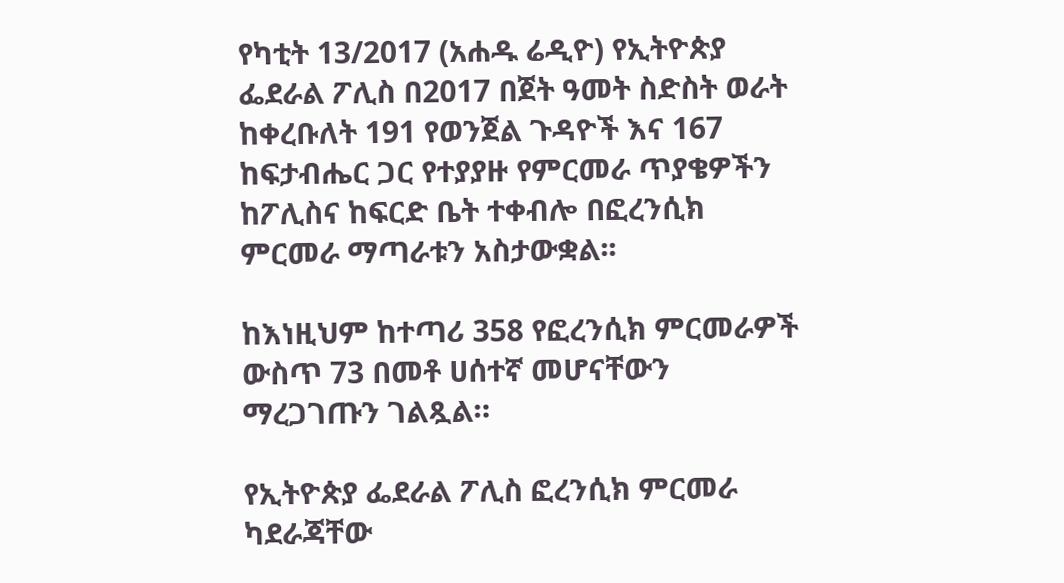የካቲት 13/2017 (አሐዱ ሬዲዮ) የኢትዮጵያ ፌደራል ፖሊስ በ2017 በጀት ዓመት ስድስት ወራት ከቀረቡለት 191 የወንጀል ጉዳዮች እና 167 ከፍታብሔር ጋር የተያያዙ የምርመራ ጥያቄዎችን ከፖሊስና ከፍርድ ቤት ተቀብሎ በፎረንሲክ ምርመራ ማጣራቱን አስታውቋል፡፡

ከእነዚህም ከተጣሪ 358 የፎረንሲክ ምርመራዎች ውስጥ 73 በመቶ ሀሰተኛ መሆናቸውን ማረጋገጡን ገልጿል።

የኢትዮጵያ ፌደራል ፖሊስ ፎረንሲክ ምርመራ ካደራጃቸው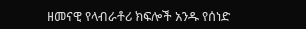ዘመናዊ የላብራቶሪ ክፍሎች አንዱ የሰነድ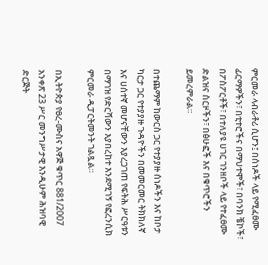ምርመራ ላብራቶሪ ሲሆን፤ በሰነዶች ላይ የሚፈፀሙ ፊርማዎችን፣ በቲተሮችና በማህተሞች፣ በባንክ ቼኮች፣ በፖስፖርቶች፣ በተለያዩ ሀገር ገንዘቦች ላይ የተፈፀሙ ድልዝና ስርዞችን፣ በፅሁፎች እና በቁጥሮችን ይመረምራል።

በተጨማም ከውርስ ጋር የተያያዙ ሰነዶችን እና ከቦታ ካርታ ጋር የተያያዙ ጉዳዮችን በመመርመር ትክክለኛ እና ሀሰተኛ መሆናቸውን እያረጋገጠ የፍትሕ ሥርዓቱን በማገዝ የድርሻውን እያበረከተ እንደሚገኝ የፎረንሲክ ምርመራ ዲፓርትመንት ገልጿል።

በኢትዮጵያ የፀረ-ሙስና አዋጅ ቁጥር 881/2007 አንቀጽ 23 ሥር መንግሥታዊ እንዲሁም ሕዝባዊ ድርጅት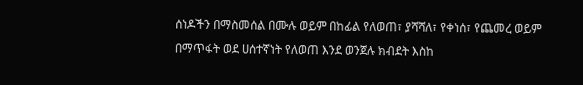ሰነዶችን በማስመሰል በሙሉ ወይም በከፊል የለወጠ፣ ያሻሻለ፣ የቀነሰ፣ የጨመረ ወይም በማጥፋት ወደ ሀሰተኛነት የለወጠ እንደ ወንጀሉ ክብደት እስከ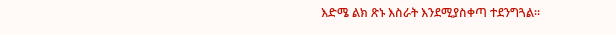እድሜ ልክ ጽኑ እስራት እንደሚያስቀጣ ተደንግጓል፡፡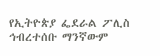የኢትዮጵያ ፌደራል ፖሊስ ኅብረተሰቡ ማንኛውም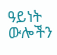ዓይነት ውሎችን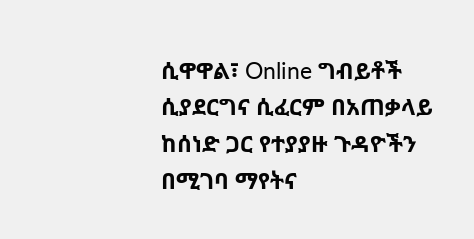ሲዋዋል፣ Online ግብይቶች ሲያደርግና ሲፈርም በአጠቃላይ ከሰነድ ጋር የተያያዙ ጉዳዮችን በሚገባ ማየትና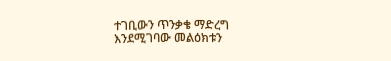ተገቢውን ጥንቃቄ ማድረግ እንደሚገባው መልዕክቱን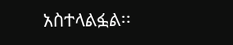አስተላልፏል፡፡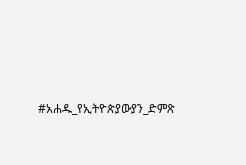#አሐዱ_የኢትዮጵያውያን_ድምጽ